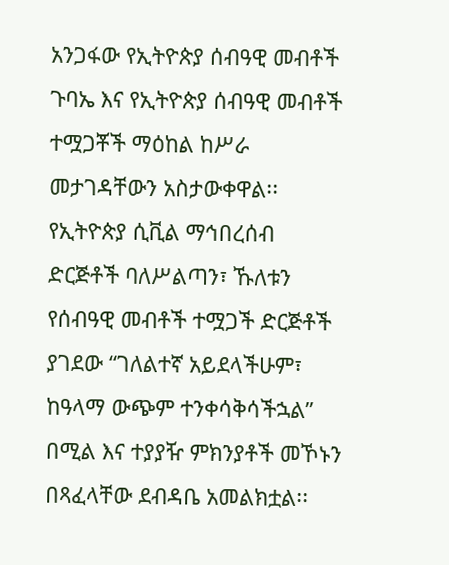አንጋፋው የኢትዮጵያ ሰብዓዊ መብቶች ጉባኤ እና የኢትዮጵያ ሰብዓዊ መብቶች ተሟጋቾች ማዕከል ከሥራ መታገዳቸውን አስታውቀዋል፡፡
የኢትዮጵያ ሲቪል ማኅበረሰብ ድርጅቶች ባለሥልጣን፣ ኹለቱን የሰብዓዊ መብቶች ተሟጋች ድርጅቶች ያገደው “ገለልተኛ አይደላችሁም፣ ከዓላማ ውጭም ተንቀሳቅሳችኋል” በሚል እና ተያያዥ ምክንያቶች መኾኑን በጻፈላቸው ደብዳቤ አመልክቷል፡፡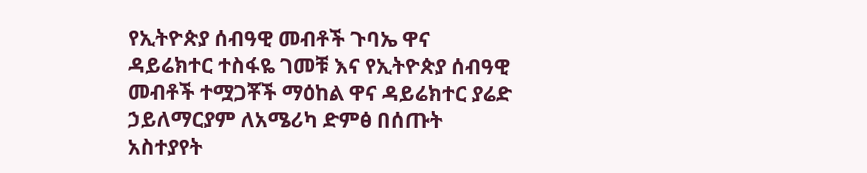የኢትዮጵያ ሰብዓዊ መብቶች ጉባኤ ዋና ዳይሬክተር ተስፋዬ ገመቹ እና የኢትዮጵያ ሰብዓዊ መብቶች ተሟጋቾች ማዕከል ዋና ዳይሬክተር ያሬድ ኃይለማርያም ለአሜሪካ ድምፅ በሰጡት አስተያየት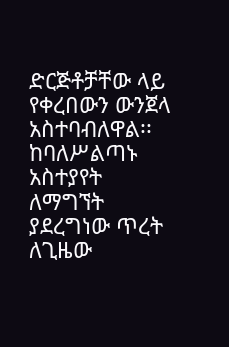ድርጅቶቻቸው ላይ የቀረበውን ውንጀላ አስተባብለዋል፡፡
ከባለሥልጣኑ አስተያየት ለማግኘት ያደረግነው ጥረት ለጊዜው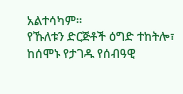አልተሳካም፡፡
የኹለቱን ድርጅቶች ዕግድ ተከትሎ፣ ከሰሞኑ የታገዱ የሰብዓዊ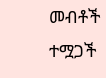መብቶች ተሟጋች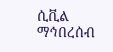ሲቪል ማኅበረሰብ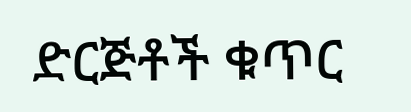ድርጅቶች ቁጥር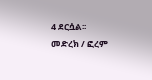4 ደርሷል፡፡
መድረክ / ፎረም